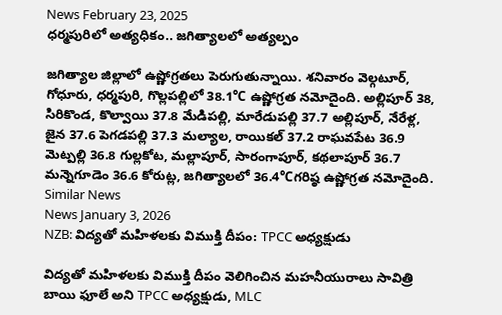News February 23, 2025
ధర్మపురిలో అత్యధికం.. జగిత్యాలలో అత్యల్పం

జగిత్యాల జిల్లాలో ఉష్ణోగ్రతలు పెరుగుతున్నాయి. శనివారం వెల్గటూర్, గోధూరు, ధర్మపురి, గొల్లపల్లిలో 38.1℃ ఉష్ణోగ్రత నమోదైంది. అల్లిపూర్ 38, సిరికొండ, కొల్వాయి 37.8 మేడిపల్లి, మారేడుపల్లి 37.7 అల్లిపూర్, నేరేళ్ల, జైన 37.6 పెగడపల్లి 37.3 మల్యాల, రాయికల్ 37.2 రాఘవపేట 36.9 మెట్పల్లి 36.8 గుల్లకోట, మల్లాపూర్, సారంగాపూర్, కథలాపూర్ 36.7 మన్నెగూడెం 36.6 కోరుట్ల, జగిత్యాలలో 36.4℃గరిష్ఠ ఉష్ణోగ్రత నమోదైంది.
Similar News
News January 3, 2026
NZB: విద్యతో మహిళలకు విముక్తి దీపం: TPCC అధ్యక్షుడు

విద్యతో మహిళలకు విముక్తి దీపం వెలిగించిన మహనీయురాలు సావిత్రి బాయి ఫూలే అని TPCC అధ్యక్షుడు, MLC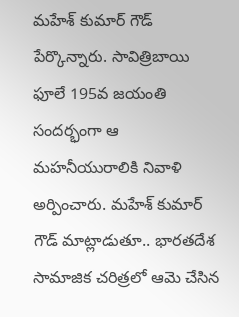మహేశ్ కుమార్ గౌడ్ పేర్కొన్నారు. సావిత్రిబాయి ఫూలే 195వ జయంతి సందర్భంగా ఆ మహనీయురాలికి నివాళి అర్పించారు. మహేశ్ కుమార్ గౌడ్ మాట్లాడుతూ.. భారతదేశ సామాజిక చరిత్రలో ఆమె చేసిన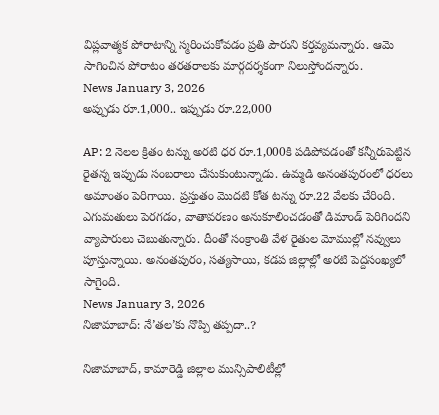విప్లవాత్మక పోరాటాన్ని స్మరించుకోవడం ప్రతి పౌరుని కర్తవ్యమన్నారు. ఆమె సాగించిన పోరాటం తరతరాలకు మార్గదర్శకంగా నిలుస్తోందన్నారు.
News January 3, 2026
అప్పుడు రూ.1,000.. ఇప్పుడు రూ.22,000

AP: 2 నెలల క్రితం టన్ను అరటి ధర రూ.1,000కి పడిపోవడంతో కన్నీరుపెట్టిన రైతన్న ఇప్పుడు సంబరాలు చేసుకుంటున్నాడు. ఉమ్మడి అనంతపురంలో ధరలు అమాంతం పెరిగాయి. ప్రస్తుతం మొదటి కోత టన్ను రూ.22 వేలకు చేరింది. ఎగుమతులు పెరగడం, వాతావరణం అనుకూలించడంతో డిమాండ్ పెరిగిందని వ్యాపారులు చెబుతున్నారు. దీంతో సంక్రాంతి వేళ రైతుల మోముల్లో నవ్వులు పూస్తున్నాయి. అనంతపురం, సత్యసాయి, కడప జిల్లాల్లో అరటి పెద్దసంఖ్యలో సాగైంది.
News January 3, 2026
నిజామాబాద్: నే’తల’కు నొప్పి తప్పదా..?

నిజామాబాద్, కామారెడ్డి జిల్లాల మున్సిపాలిటీల్లో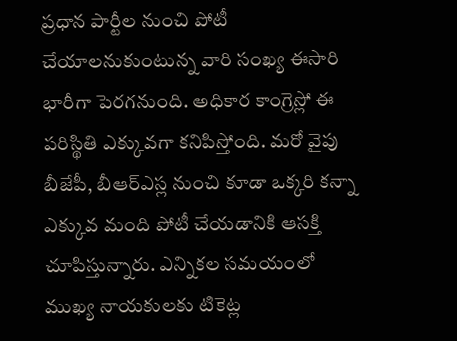ప్రధాన పార్టీల నుంచి పోటీ చేయాలనుకుంటున్న వారి సంఖ్య ఈసారి భారీగా పెరగనుంది. అధికార కాంగ్రెస్లో ఈ పరిస్థితి ఎక్కువగా కనిపిస్తోంది. మరో వైపు బీజేపీ, బీఆర్ఎస్ల నుంచి కూడా ఒక్కరి కన్నా ఎక్కువ మంది పోటీ చేయడానికి ఆసక్తి చూపిస్తున్నారు. ఎన్నికల సమయంలో ముఖ్య నాయకులకు టికెట్ల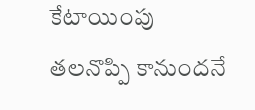కేటాయింపు తలనొప్పి కానుందనే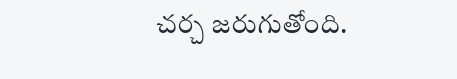చర్చ జరుగుతోంది.